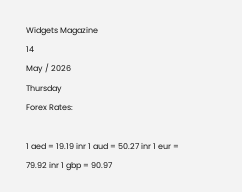Widgets Magazine
14
May / 2026
Thursday
Forex Rates:

1 aed = 19.19 inr 1 aud = 50.27 inr 1 eur = 79.92 inr 1 gbp = 90.97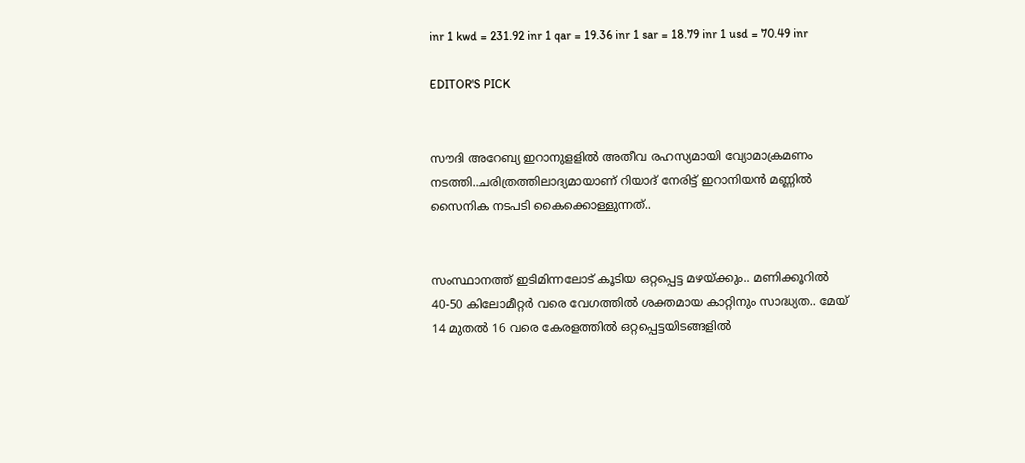inr 1 kwd = 231.92 inr 1 qar = 19.36 inr 1 sar = 18.79 inr 1 usd = 70.49 inr

EDITOR'S PICK


സൗദി അറേബ്യ ഇറാനുളളിൽ അതീവ രഹസ്യമായി വ്യോമാക്രമണം നടത്തി..ചരിത്രത്തിലാദ്യമായാണ് റിയാദ് നേരിട്ട് ഇറാനിയൻ മണ്ണിൽ സൈനിക നടപടി കൈക്കൊള്ളുന്നത്..


സംസ്ഥാനത്ത് ഇടിമിന്നലോട് കൂടിയ ഒറ്റപ്പെട്ട മഴയ്ക്കും.. മണിക്കൂറിൽ 40-50 കിലോമീറ്റർ വരെ വേഗത്തിൽ ശക്തമായ കാറ്റിനും സാദ്ധ്യത.. മേയ് 14 മുതൽ 16 വരെ കേരളത്തിൽ ഒറ്റപ്പെട്ടയിടങ്ങളിൽ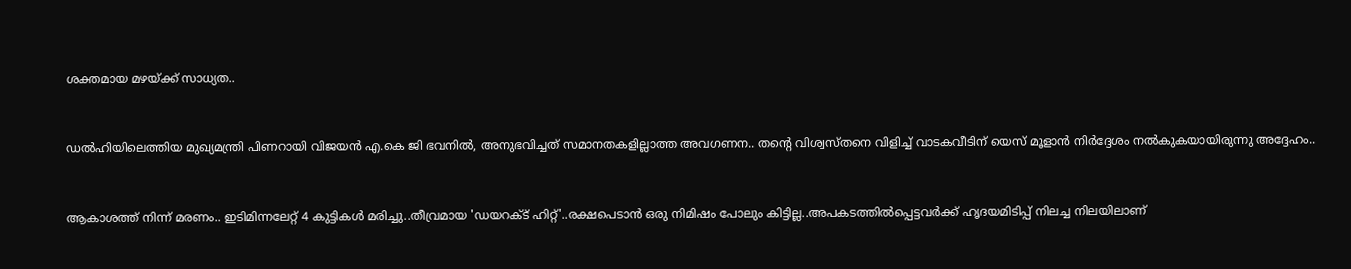ശക്തമായ മഴയ്ക്ക് സാധ്യത..


ഡൽഹിയിലെത്തിയ മുഖ്യമന്ത്രി പിണറായി വിജയൻ എ.കെ ജി ഭവനിൽ, അനുഭവിച്ചത് സമാനതകളില്ലാത്ത അവഗണന.. തന്റെ വിശ്വസ്തനെ വിളിച്ച് വാടകവീടിന് യെസ് മൂളാൻ നിർദ്ദേശം നൽകുകയായിരുന്നു അദ്ദേഹം..


ആകാശത്ത് നിന്ന് മരണം.. ഇടിമിന്നലേറ്റ് 4 കുട്ടികൾ മരിച്ചു..തീവ്രമായ 'ഡയറക്ട് ഹിറ്റ്'..രക്ഷപെടാൻ ഒരു നിമിഷം പോലും കിട്ടില്ല..അപകടത്തില്‍പ്പെട്ടവര്‍ക്ക് ഹൃദയമിടിപ്പ് നിലച്ച നിലയിലാണ്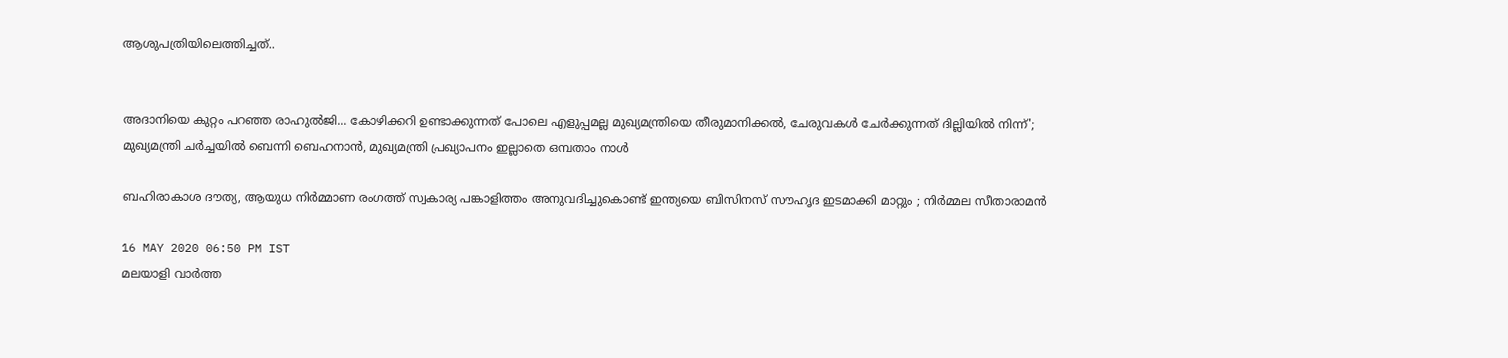ആശുപത്രിയിലെത്തിച്ചത്..


അദാനിയെ കുറ്റം പറഞ്ഞ രാഹുൽജി... കോഴിക്കറി ഉണ്ടാക്കുന്നത് പോലെ എളുപ്പമല്ല മുഖ്യമന്ത്രിയെ തീരുമാനിക്കൽ, ചേരുവകൾ ചേർക്കുന്നത് ദില്ലിയിൽ നിന്ന്'; മുഖ്യമന്ത്രി ചർച്ചയിൽ ബെന്നി ബെഹനാൻ, മുഖ്യമന്ത്രി പ്രഖ്യാപനം ഇല്ലാതെ ഒമ്പതാം നാൾ

ബഹിരാകാശ ദൗത്യ, ആയുധ നിര്‍മ്മാണ രംഗത്ത് സ്വകാര്യ പങ്കാളിത്തം അനുവദിച്ചുകൊണ്ട് ഇന്ത്യയെ ബിസിനസ് സൗഹൃദ ഇടമാക്കി മാറ്റും ; നിര്‍മ്മല സീതാരാമന്‍

16 MAY 2020 06:50 PM IST
മലയാളി വാര്‍ത്ത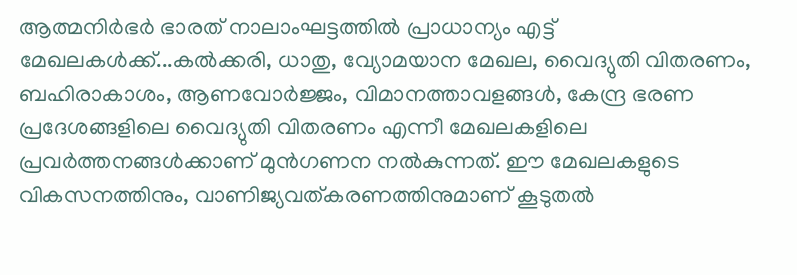ആത്മനിര്‍ഭര്‍ ഭാരത് നാലാംഘട്ടത്തില്‍ പ്രാധാന്യം എട്ട് മേഖലകള്‍ക്ക്...കല്‍ക്കരി, ധാതു, വ്യോമയാന മേഖല, വൈദ്യുതി വിതരണം, ബഹിരാകാശം, ആണവോര്‍ജ്ജം, വിമാനത്താവളങ്ങള്‍, കേന്ദ്ര ഭരണ പ്രദേശങ്ങളിലെ വൈദ്യുതി വിതരണം എന്നീ മേഖലകളിലെ പ്രവര്‍ത്തനങ്ങള്‍ക്കാണ് മുന്‍ഗണന നല്‍കുന്നത്. ഈ മേഖലകളുടെ വികസനത്തിനും, വാണിജ്യവത്കരണത്തിനുമാണ് കൂടുതല്‍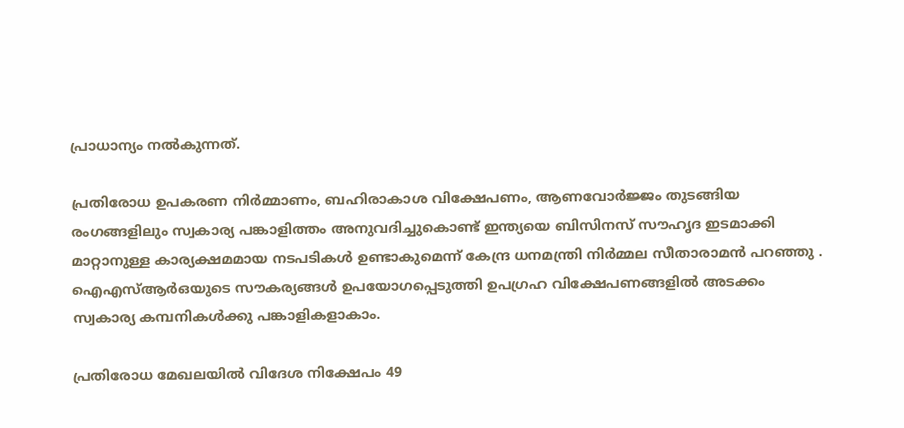പ്രാധാന്യം നല്‍കുന്നത്.

പ്രതിരോധ ഉപകരണ നിര്‍മ്മാണം, ബഹിരാകാശ വിക്ഷേപണം, ആണവോര്‍ജ്ജം തുടങ്ങിയ രംഗങ്ങളിലും സ്വകാര്യ പങ്കാളിത്തം അനുവദിച്ചുകൊണ്ട് ഇന്ത്യയെ ബിസിനസ് സൗഹൃദ ഇടമാക്കി മാറ്റാനുള്ള കാര്യക്ഷമമായ നടപടികള്‍ ഉണ്ടാകുമെന്ന് കേന്ദ്ര ധനമന്ത്രി നിര്‍മ്മല സീതാരാമന്‍ പറഞ്ഞു . ഐഎസ്ആര്‍ഒയുടെ സൗകര്യങ്ങള്‍ ഉപയോഗപ്പെടുത്തി ഉപഗ്രഹ വിക്ഷേപണങ്ങളില്‍ അടക്കം സ്വകാര്യ കമ്പനികള്‍ക്കു പങ്കാളികളാകാം.

പ്രതിരോധ മേഖലയില്‍ വിദേശ നിക്ഷേപം 49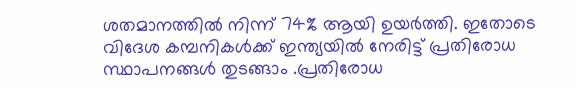ശതമാനത്തിൽ നിന്ന് 74% ആയി ഉയര്‍ത്തി. ഇതോടെ വിദേശ കമ്പനികള്‍ക്ക് ഇന്ത്യയില്‍ നേരിട്ട് പ്രതിരോധ സ്ഥാപനങ്ങള്‍ തുടങ്ങാം .പ്രതിരോധ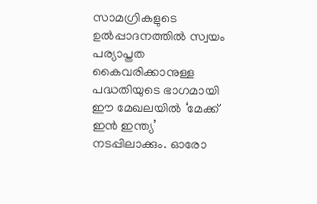സാമഗ്രികളുടെ ഉല്‍പ്പാദനത്തില്‍ സ്വയം പര്യാപ്തത കൈവരിക്കാനുള്ള പദ്ധതിയുടെ ഭാഗമായി ഈ മേഖലയില്‍ ‘മേക്ക് ഇന്‍ ഇന്ത്യ’ നടപ്പിലാക്കും. ഓരോ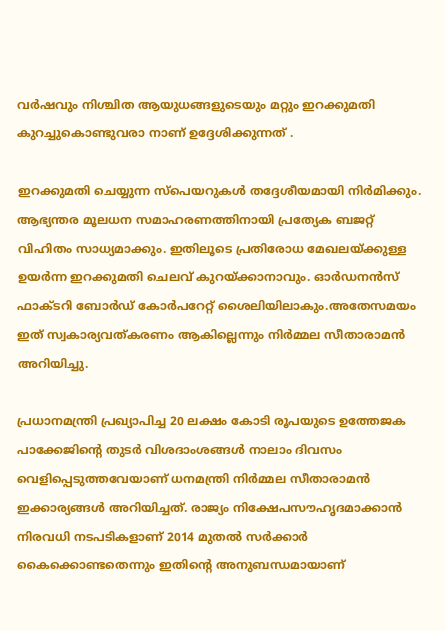വര്‍ഷവും നിശ്ചിത ആയുധങ്ങളുടെയും മറ്റും ഇറക്കുമതി കുറച്ചുകൊണ്ടുവരാ നാണ് ഉദ്ദേശിക്കുന്നത് .

ഇറക്കുമതി ചെയ്യുന്ന സ്‌പെയറുകള്‍ തദ്ദേശീയമായി നിര്‍മിക്കും. ആഭ്യന്തര മൂലധന സമാഹരണത്തിനായി പ്രത്യേക ബജറ്റ് വിഹിതം സാധ്യമാക്കും. ഇതിലൂടെ പ്രതിരോധ മേഖലയ്ക്കുള്ള ഉയര്‍ന്ന ഇറക്കുമതി ചെലവ് കുറയ്ക്കാനാവും. ഓര്‍ഡനന്‍സ് ഫാക്ടറി ബോര്‍ഡ് കോര്‍പറേറ്റ് ശൈലിയിലാകും.അതേസമയം ഇത് സ്വകാര്യവത്കരണം ആകില്ലെന്നും നിര്‍മ്മല സീതാരാമന്‍ അറിയിച്ചു.

പ്രധാനമന്ത്രി പ്രഖ്യാപിച്ച 20 ലക്ഷം കോടി രൂപയുടെ ഉത്തേജക പാക്കേജിന്റെ തുടര്‍ വിശദാംശങ്ങള്‍ നാലാം ദിവസം വെളിപ്പെടുത്തവേയാണ് ധനമന്ത്രി നിര്‍മ്മല സീതാരാമന്‍ ഇക്കാര്യങ്ങൾ അറിയിച്ചത്. രാജ്യം നിക്ഷേപസൗഹൃദമാക്കാന്‍ നിരവധി നടപടികളാണ് 2014 മുതല്‍ സര്‍ക്കാര്‍ കൈക്കൊണ്ടതെന്നും ഇതിന്റെ അനുബന്ധമായാണ്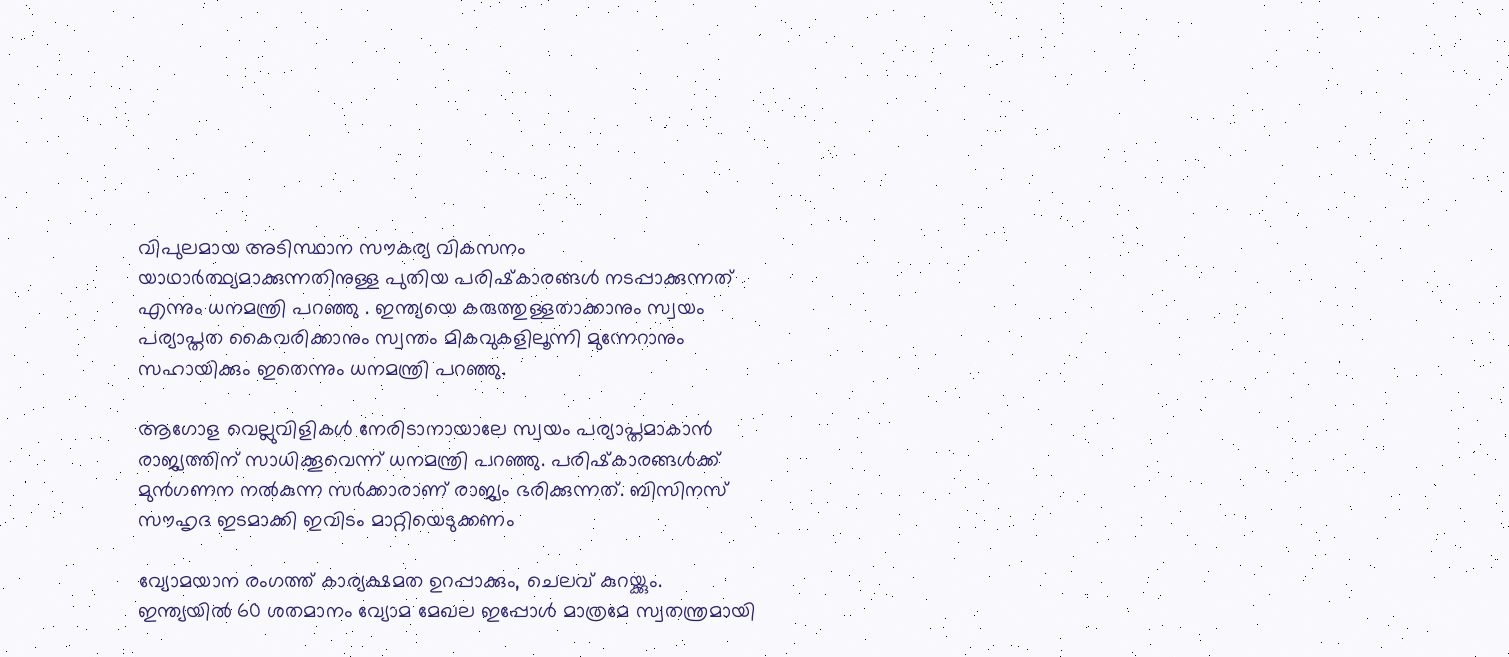വിപുലമായ അടിസ്ഥാന സൗകര്യ വികസനം യാഥാര്‍ത്ഥ്യമാക്കുന്നതിനുള്ള പുതിയ പരിഷ്‌കാരങ്ങള്‍ നടപ്പാക്കുന്നത് എന്നും ധനമന്ത്രി പറഞ്ഞു . ഇന്ത്യയെ കരുത്തുള്ളതാക്കാനും സ്വയം പര്യാപ്തത കൈവരിക്കാനും സ്വന്തം മികവുകളിലൂന്നി മുന്നേറാനും സഹായിക്കും ഇതെന്നും ധനമന്ത്രി പറഞ്ഞു.

ആഗോള വെല്ലുവിളികള്‍ നേരിടാനായാലേ സ്വയം പര്യാപ്തമാകാന്‍ രാജ്യത്തിന് സാധിക്കൂവെന്ന് ധനമന്ത്രി പറഞ്ഞു. പരിഷ്‌കാരങ്ങള്‍ക്ക് മുന്‍ഗണന നല്‍കുന്ന സര്‍ക്കാരാണ് രാജ്യം ഭരിക്കുന്നത്. ബിസിനസ് സൗഹൃദ ഇടമാക്കി ഇവിടം മാറ്റിയെടുക്കണം

വ്യോമയാന രംഗത്ത് കാര്യക്ഷമത ഉറപ്പാക്കും, ചെലവ് കുറയ്ക്കും. ഇന്ത്യയില്‍ 60 ശതമാനം വ്യോമ മേഖല ഇപ്പോള്‍ മാത്രമേ സ്വതന്ത്രമായി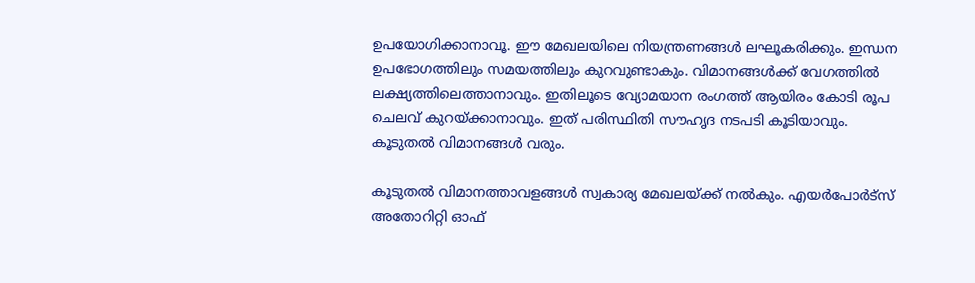ഉപയോഗിക്കാനാവൂ. ഈ മേഖലയിലെ നിയന്ത്രണങ്ങള്‍ ലഘൂകരിക്കും. ഇന്ധന ഉപഭോഗത്തിലും സമയത്തിലും കുറവുണ്ടാകും. വിമാനങ്ങള്‍ക്ക് വേഗത്തില്‍ ലക്ഷ്യത്തിലെത്താനാവും. ഇതിലൂടെ വ്യോമയാന രംഗത്ത് ആയിരം കോടി രൂപ ചെലവ് കുറയ്ക്കാനാവും. ഇത് പരിസ്ഥിതി സൗഹൃദ നടപടി കൂടിയാവും. കൂടുതല്‍ വിമാനങ്ങള്‍ വരും.

കൂടുതല്‍ വിമാനത്താവളങ്ങള്‍ സ്വകാര്യ മേഖലയ്ക്ക് നല്‍കും. എയര്‍പോര്‍ട്‌സ് അതോറിറ്റി ഓഫ്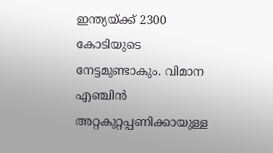ഇന്ത്യയ്ക്ക് 2300 കോടിയുടെ നേട്ടമുണ്ടാകും. വിമാന എഞ്ചിന്‍ അറ്റകുറ്റപ്പണിക്കായുള്ള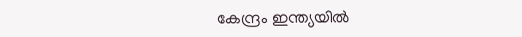കേന്ദ്രം ഇന്ത്യയില്‍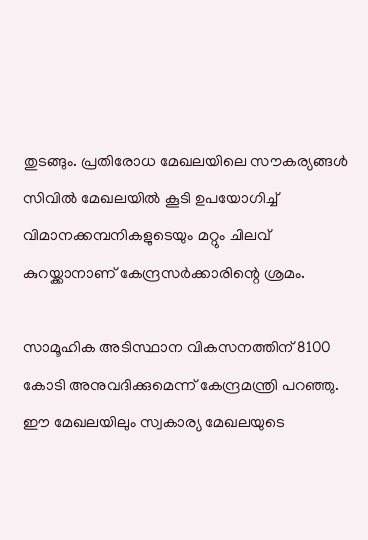തുടങ്ങും. പ്രതിരോധ മേഖലയിലെ സൗകര്യങ്ങള്‍ സിവില്‍ മേഖലയില്‍ കൂടി ഉപയോഗിച്ച് വിമാനക്കമ്പനികളുടെയും മറ്റും ചിലവ് കുറയ്ക്കാനാണ് കേന്ദ്രസര്‍ക്കാരിന്റെ ശ്രമം.

സാമൂഹിക അടിസ്ഥാന വികസനത്തിന് 8100 കോടി അനുവദിക്കുമെന്ന് കേന്ദ്രമന്ത്രി പറഞ്ഞു. ഈ മേഖലയിലും സ്വകാര്യ മേഖലയുടെ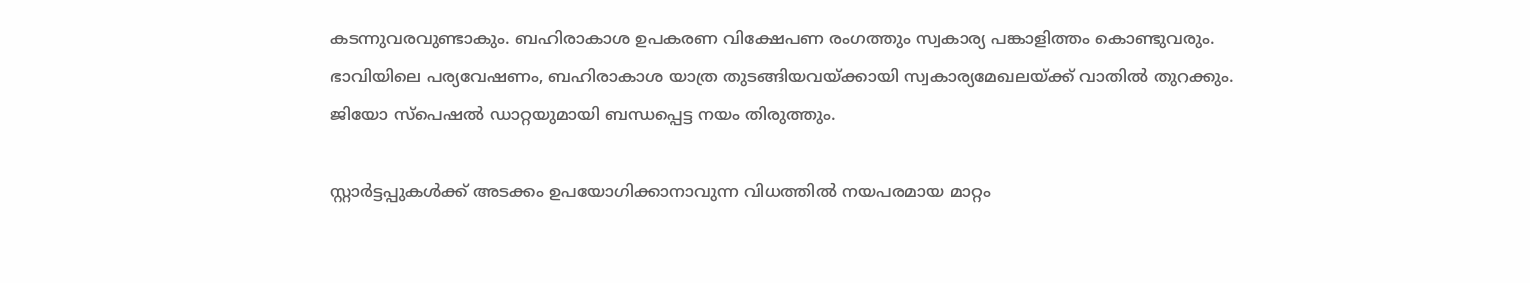കടന്നുവരവുണ്ടാകും. ബഹിരാകാശ ഉപകരണ വിക്ഷേപണ രംഗത്തും സ്വകാര്യ പങ്കാളിത്തം കൊണ്ടുവരും. ഭാവിയിലെ പര്യവേഷണം, ബഹിരാകാശ യാത്ര തുടങ്ങിയവയ്ക്കായി സ്വകാര്യമേഖലയ്ക്ക് വാതില്‍ തുറക്കും. ജിയോ സ്‌പെഷല്‍ ഡാറ്റയുമായി ബന്ധപ്പെട്ട നയം തിരുത്തും.

സ്റ്റാര്‍ട്ടപ്പുകള്‍ക്ക് അടക്കം ഉപയോഗിക്കാനാവുന്ന വിധത്തില്‍ നയപരമായ മാറ്റം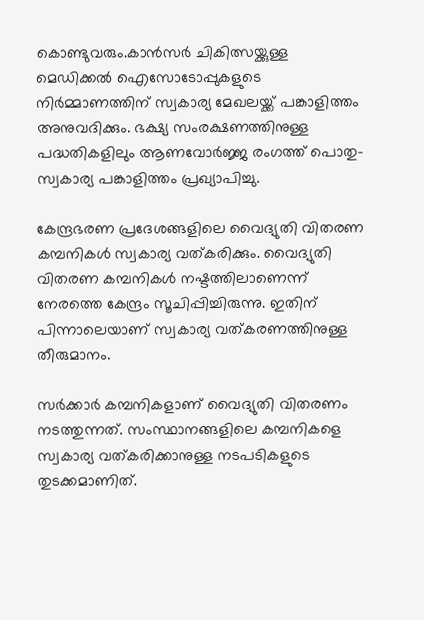കൊണ്ടുവരും.കാന്‍സര്‍ ചികിത്സയ്ക്കുള്ള മെഡിക്കല്‍ ഐസോടോപ്പുകളുടെ നിര്‍മ്മാണത്തിന് സ്വകാര്യ മേഖലയ്ക്ക് പങ്കാളിത്തം അനുവദിക്കും. ഭക്ഷ്യ സംരക്ഷണത്തിനുള്ള പദ്ധതികളിലും ആണവോര്‍ജ്ജ രംഗത്ത് പൊതു-സ്വകാര്യ പങ്കാളിത്തം പ്രഖ്യാപിച്ചു.

കേന്ദ്രഭരണ പ്രദേശങ്ങളിലെ വൈദ്യുതി വിതരണ കമ്പനികള്‍ സ്വകാര്യ വത്കരിക്കും. വൈദ്യുതി വിതരണ കമ്പനികള്‍ നഷ്ടത്തിലാണെന്ന് നേരത്തെ കേന്ദ്രം സൂചിപ്പിച്ചിരുന്നു. ഇതിന് പിന്നാലെയാണ് സ്വകാര്യ വത്കരണത്തിനുള്ള തീരുമാനം.

സര്‍ക്കാര്‍ കമ്പനികളാണ് വൈദ്യുതി വിതരണം നടത്തുന്നത്. സംസ്ഥാനങ്ങളിലെ കമ്പനികളെ സ്വകാര്യ വത്കരിക്കാനുള്ള നടപടികളുടെ തുടക്കമാണിത്.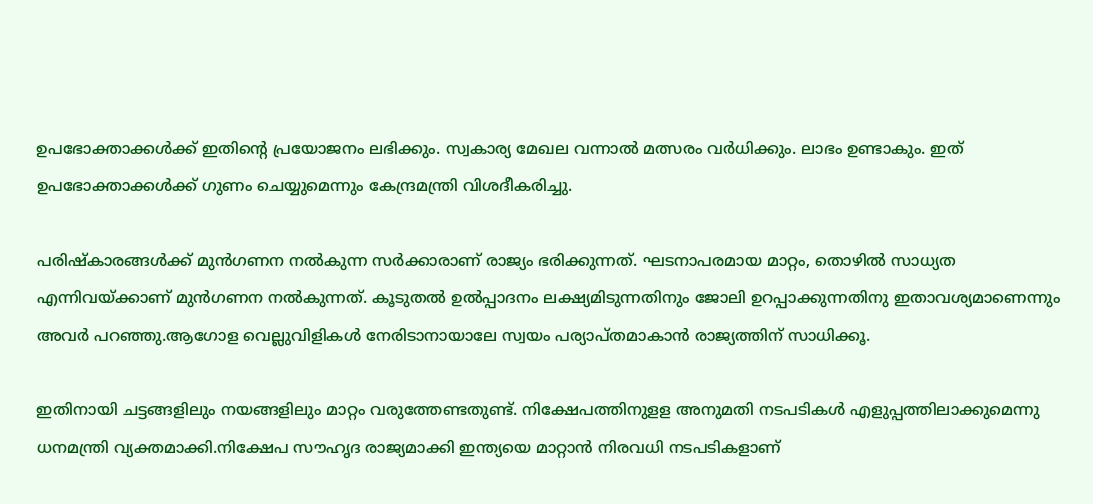ഉപഭോക്താക്കള്‍ക്ക് ഇതിന്റെ പ്രയോജനം ലഭിക്കും. സ്വകാര്യ മേഖല വന്നാല്‍ മത്സരം വര്‍ധിക്കും. ലാഭം ഉണ്ടാകും. ഇത് ഉപഭോക്താക്കള്‍ക്ക് ഗുണം ചെയ്യുമെന്നും കേന്ദ്രമന്ത്രി വിശദീകരിച്ചു.

പരിഷ്‌കാരങ്ങള്‍ക്ക് മുന്‍ഗണന നല്‍കുന്ന സര്‍ക്കാരാണ് രാജ്യം ഭരിക്കുന്നത്. ഘടനാപരമായ മാറ്റം, തൊഴില്‍ സാധ്യത എന്നിവയ്ക്കാണ് മുന്‍ഗണന നല്‍കുന്നത്. കൂടുതല്‍ ഉല്‍പ്പാദനം ലക്ഷ്യമിടുന്നതിനും ജോലി ഉറപ്പാക്കുന്നതിനു ഇതാവശ്യമാണെന്നും അവര്‍ പറഞ്ഞു.ആഗോള വെല്ലുവിളികള്‍ നേരിടാനായാലേ സ്വയം പര്യാപ്തമാകാന്‍ രാജ്യത്തിന് സാധിക്കൂ.

ഇതിനായി ചട്ടങ്ങളിലും നയങ്ങളിലും മാറ്റം വരുത്തേണ്ടതുണ്ട്. നിക്ഷേപത്തിനുളള അനുമതി നടപടികള്‍ എളുപ്പത്തിലാക്കുമെന്നു ധനമന്ത്രി വ്യക്തമാക്കി.നിക്ഷേപ സൗഹൃദ രാജ്യമാക്കി ഇന്ത്യയെ മാറ്റാന്‍ നിരവധി നടപടികളാണ്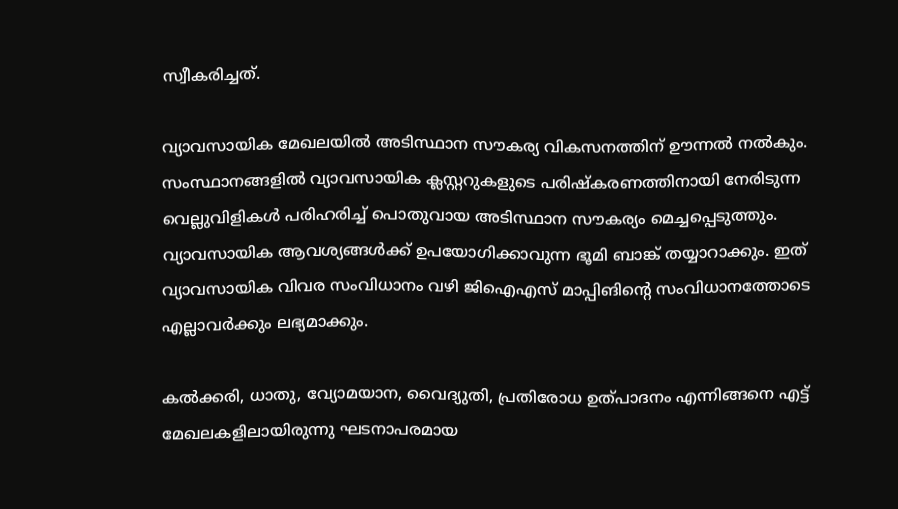സ്വീകരിച്ചത്.

വ്യാവസായിക മേഖലയില്‍ അടിസ്ഥാന സൗകര്യ വികസനത്തിന് ഊന്നല്‍ നല്‍കും. സംസ്ഥാനങ്ങളില്‍ വ്യാവസായിക ക്ലസ്റ്ററുകളുടെ പരിഷ്‌കരണത്തിനായി നേരിടുന്ന വെല്ലുവിളികള്‍ പരിഹരിച്ച് പൊതുവായ അടിസ്ഥാന സൗകര്യം മെച്ചപ്പെടുത്തും. വ്യാവസായിക ആവശ്യങ്ങള്‍ക്ക് ഉപയോഗിക്കാവുന്ന ഭൂമി ബാങ്ക് തയ്യാറാക്കും. ഇത് വ്യാവസായിക വിവര സംവിധാനം വഴി ജിഐഎസ് മാപ്പിങിന്റെ സംവിധാനത്തോടെ എല്ലാവര്‍ക്കും ലഭ്യമാക്കും.

കല്‍ക്കരി, ധാതു, വ്യോമയാന, വൈദ്യുതി, പ്രതിരോധ ഉത്പാദനം എന്നിങ്ങനെ എട്ട് മേഖലകളിലായിരുന്നു ഘടനാപരമായ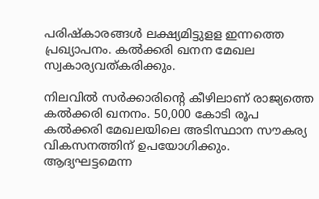പരിഷ്‌കാരങ്ങള്‍ ലക്ഷ്യമിട്ടുളള ഇന്നത്തെ പ്രഖ്യാപനം. കല്‍ക്കരി ഖനന മേഖല സ്വകാര്യവത്കരിക്കും.

നിലവില്‍ സര്‍ക്കാരിന്റെ കീഴിലാണ് രാജ്യത്തെ കല്‍ക്കരി ഖനനം. 50,000 കോടി രൂപ കല്‍ക്കരി മേഖലയിലെ അടിസ്ഥാന സൗകര്യ വികസനത്തിന് ഉപയോഗിക്കും. ആദ്യഘട്ടമെന്ന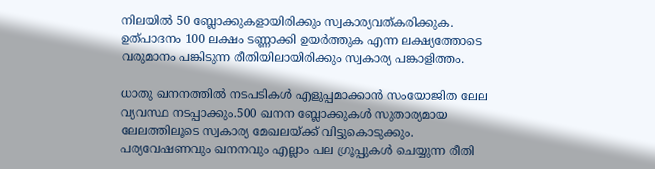നിലയില്‍ 50 ബ്ലോക്കുകളായിരിക്കും സ്വകാര്യവത്കരിക്കുക. ഉത്പാദനം 100 ലക്ഷം ടണ്ണാക്കി ഉയര്‍ത്തുക എന്ന ലക്ഷ്യത്തോടെ വരുമാനം പങ്കിടുന്ന രീതിയിലായിരിക്കും സ്വകാര്യ പങ്കാളിത്തം.

ധാതു ഖനനത്തില്‍ നടപടികള്‍ എളുപ്പമാക്കാന്‍ സംയോജിത ലേല വ്യവസ്ഥ നടപ്പാക്കും.500 ഖനന ബ്ലോക്കുകള്‍ സുതാര്യമായ ലേലത്തിലൂടെ സ്വകാര്യ മേഖലയ്ക്ക് വിട്ടുകൊടുക്കും. പര്യവേഷണവും ഖനനവും എല്ലാം പല ഗ്രൂപ്പുകള്‍ ചെയ്യുന്ന രീതി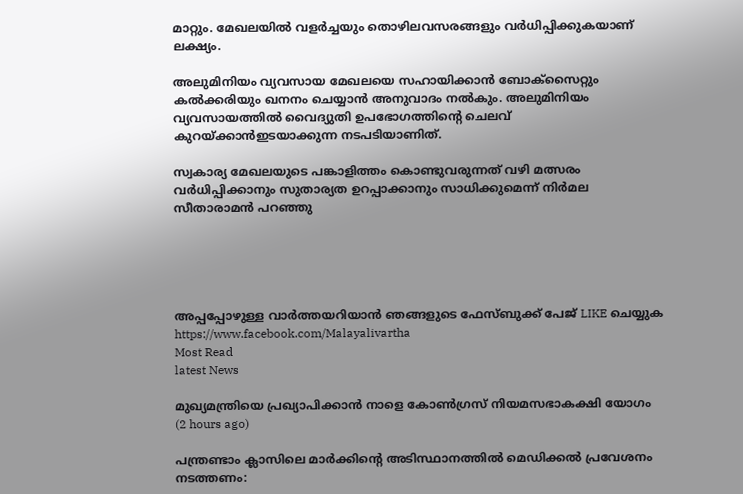മാറ്റും. മേഖലയില്‍ വളര്‍ച്ചയും തൊഴിലവസരങ്ങളും വര്‍ധിപ്പിക്കുകയാണ് ലക്ഷ്യം.

അലുമിനിയം വ്യവസായ മേഖലയെ സഹായിക്കാന്‍ ബോക്‌സൈറ്റും കല്‍ക്കരിയും ഖനനം ചെയ്യാന്‍ അനുവാദം നല്‍കും. അലുമിനിയം വ്യവസായത്തില്‍ വൈദ്യുതി ഉപഭോഗത്തിന്റെ ചെലവ് കുറയ്ക്കാന്‍ഇടയാക്കുന്ന നടപടിയാണിത്.

സ്വകാര്യ മേഖലയുടെ പങ്കാളിത്തം കൊണ്ടുവരുന്നത് വഴി മത്സരം വര്‍ധിപ്പിക്കാനും സുതാര്യത ഉറപ്പാക്കാനും സാധിക്കുമെന്ന് നിര്‍മല സീതാരാമന്‍ പറഞ്ഞു





അപ്പപ്പോഴുള്ള വാര്‍ത്തയറിയാന്‍ ഞങ്ങളുടെ ഫേസ്‌ബുക്ക്‌ പേജ് LIKE ചെയ്യുക
https://www.facebook.com/Malayalivartha
Most Read
latest News

മുഖ്യമന്ത്രിയെ പ്രഖ്യാപിക്കാന്‍ നാളെ കോണ്‍ഗ്രസ് നിയമസഭാകക്ഷി യോഗം  (2 hours ago)

പന്ത്രണ്ടാം ക്ലാസിലെ മാര്‍ക്കിന്റെ അടിസ്ഥാനത്തില്‍ മെഡിക്കല്‍ പ്രവേശനം നടത്തണം: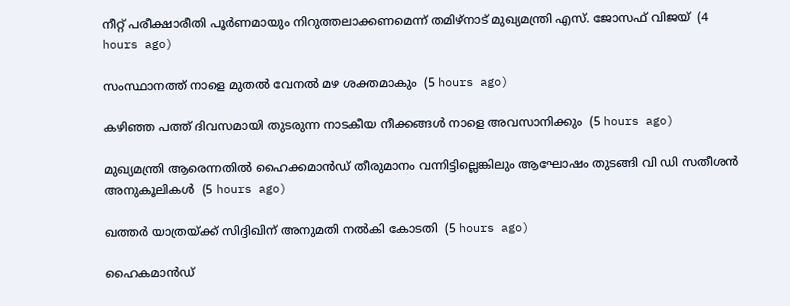നീറ്റ് പരീക്ഷാരീതി പൂര്‍ണമായും നിറുത്തലാക്കണമെന്ന് തമിഴ്‌നാട് മുഖ്യമന്ത്രി എസ്. ജോസഫ് വിജയ്  (4 hours ago)

സംസ്ഥാനത്ത് നാളെ മുതൽ വേനൽ മഴ ശക്തമാകും  (5 hours ago)

കഴിഞ്ഞ പത്ത് ദിവസമായി തുടരുന്ന നാടകീയ നീക്കങ്ങള്‍ നാളെ അവസാനിക്കും  (5 hours ago)

മുഖ്യമന്ത്രി ആരെന്നതിൽ ഹൈക്കമാൻഡ് തീരുമാനം വന്നിട്ടില്ലെങ്കിലും ആഘോഷം തുടങ്ങി വി ഡി സതീശൻ അനുകൂലികൾ  (5 hours ago)

ഖത്തര്‍ യാത്രയ്ക്ക് സിദ്ദിഖിന് അനുമതി നല്‍കി കോടതി  (5 hours ago)

ഹൈകമാൻഡ്‌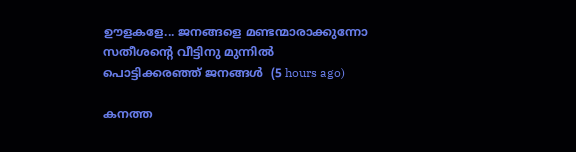ഊളകളേ... ജനങ്ങളെ മണ്ടന്മാരാക്കുന്നോ സതീശന്റെ വീട്ടിനു മുന്നിൽ പൊട്ടിക്കരഞ്ഞ് ജനങ്ങൾ  (5 hours ago)

കനത്ത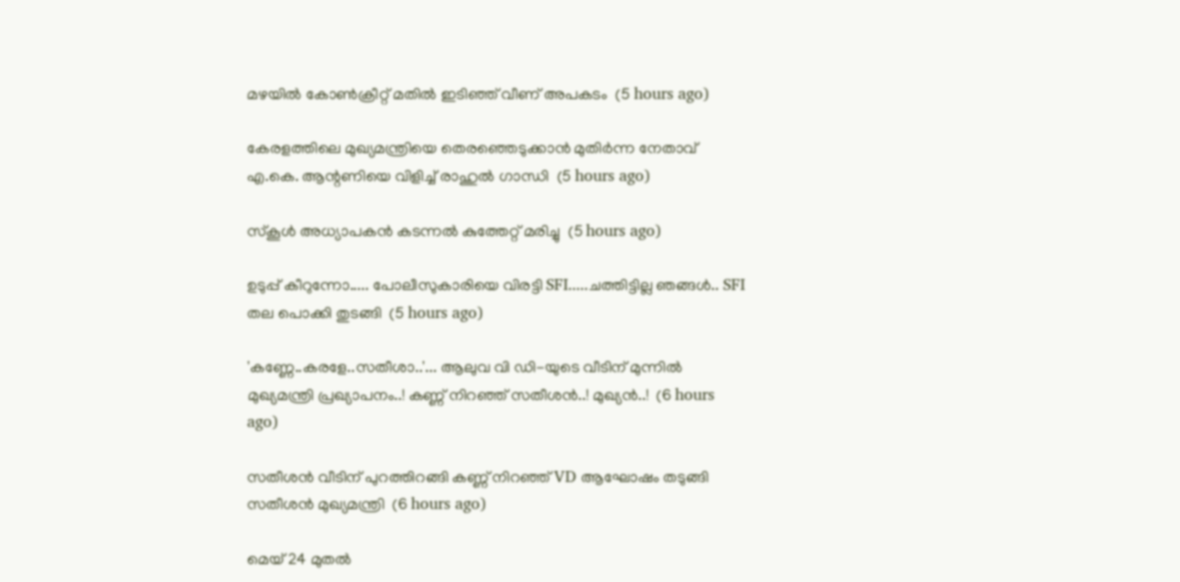മഴയില്‍ കോണ്‍ക്രീറ്റ് മതില്‍ ഇടിഞ്ഞ് വീണ് അപകടം  (5 hours ago)

കേരളത്തിലെ മുഖ്യമന്ത്രിയെ തെരഞ്ഞെടുക്കാൻ മുതിർന്ന നേതാവ് എ.കെ. ആന്റണിയെ വിളിച്ച് രാഹുൽ ഗാന്ധി  (5 hours ago)

സ്‌കൂള്‍ അധ്യാപകന്‍ കടന്നല്‍ കുത്തേറ്റ് മരിച്ചു  (5 hours ago)

ഉടുപ്പ് കീറുന്നോ..... പോലീസുകാരിയെ വിരട്ടി SFI.....ചത്തിട്ടില്ല ഞങ്ങൾ.. SFI തല പൊക്കി തുടങ്ങി  (5 hours ago)

'കണ്ണേ..കരളേ..സതീശാ..'... ആലുവ വി ഡി-യുടെ വീടിന് മുന്നിൽ മുഖ്യമന്ത്രി പ്രഖ്യാപനം..! കണ്ണ് നിറഞ്ഞ് സതീശൻ..! മുഖ്യൻ..!  (6 hours ago)

സതീശൻ വീടിന് പുറത്തിറങ്ങി കണ്ണ് നിറഞ്ഞ് VD ആഘോഷം തടുങ്ങി സതീശൻ മുഖ്യമന്ത്രി  (6 hours ago)

മെയ് 24 മുതൽ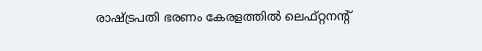രാഷ്‌ട്രപതി ഭരണം കേരളത്തിൽ ലെഫ്റ്റനന്റ്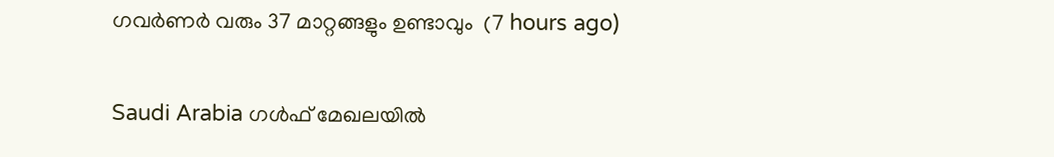ഗവർണർ വരും 37 മാറ്റങ്ങളും ഉണ്ടാവും  (7 hours ago)

Saudi Arabia ഗൾഫ് മേഖലയിൽ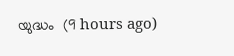യുദ്ധം  (9 hours ago)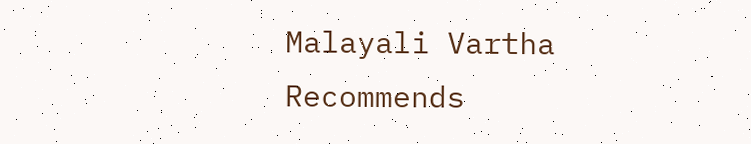Malayali Vartha Recommends